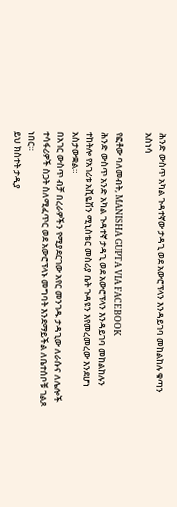ሕንድ ውስጥ አካል ጉዳተኛው ታዳጊ ወደ አውሮፕላን እንዳይገባ መከልከሉ ቁጣን አስነሳ

የፎቶው ባለመብት, MANISHA GUPTA VIA FACEBOOK
ሕንድ ውስጥ አንድ አካል ጉዳተኛ ታዳጊ ወደ አውሮፕላን እንዳይገባ መከልከሉን ተከትሎ የአገሪቱ አቪዬሽን ሚኒስቴር መስሪያ ቤት ጉዳዩን እየመረመረው እንደሆነ አስታውቋል።
በአገር ውስጥ ብቻ በረራዎችን የሚያደርገው አየር መንገዱ ታዳጊው ለራሱና ለሌሎች ተሳፋሪዎች ስጋት ስለሚፈጥር ወደ አውሮፕላኑ መግባት እንደማይችል ለቤተሰቦቹ ገልጾ ነበር።
ይህ ክስተት ታዲያ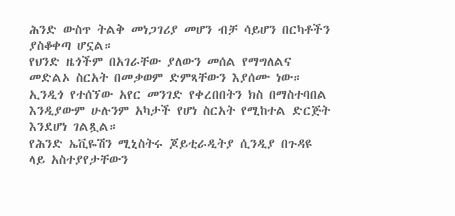ሕንድ ውስጥ ትልቅ መነጋገሪያ መሆን ብቻ ሳይሆን በርካቶችን ያስቆቀጣ ሆኗል።
የህንድ ዜጎችም በአገራቸው ያለውን መሰል የማግለልና መድልኦ ስርአት በመቃወም ድምጻቸውን እያሰሙ ነው።
ኢንዲጎ የተሰኘው አየር መንገድ የቀረበበትን ክስ በማስተባበል እንዲያውም ሁሉንም አካታች የሆነ ስርአት የሚከተል ድርጅት እንደሆነ ገልጿል።
የሕንድ ኤቪዬሽን ሚኒስትሩ ጆይቲራዲትያ ሲንዲያ በጉዳዩ ላይ አስተያየታቸውን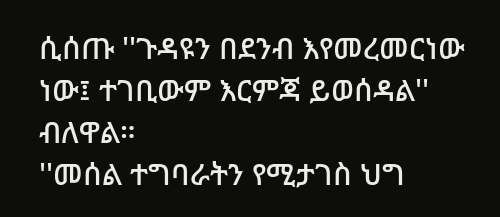ሲሰጡ ''ጉዳዩን በደንብ እየመረመርነው ነው፤ ተገቢውም እርምጃ ይወሰዳል'' ብለዋል።
''መሰል ተግባራትን የሚታገስ ህግ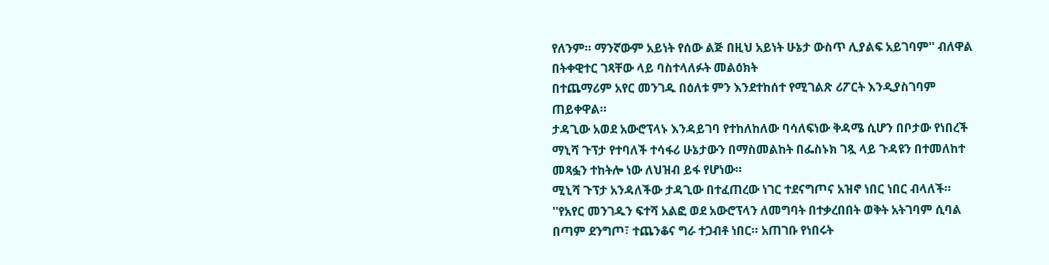የለንም። ማንኛውም አይነት የሰው ልጅ በዚህ አይነት ሁኔታ ውስጥ ሊያልፍ አይገባም'' ብለዋል በትቀዊተር ገጻቸው ላይ ባስተላለፉት መልዕክት
በተጨማሪም አየር መንገዱ በዕለቱ ምን እንደተከሰተ የሚገልጽ ሪፖርት እንዲያስገባም ጠይቀዋል።
ታዳጊው አወደ አውሮፕላኑ እንዳይገባ የተከለከለው ባሳለፍነው ቅዳሜ ሲሆን በቦታው የነበረች ማኒሻ ጉፕታ የተባለች ተሳፋሪ ሁኔታውን በማስመልከት በፌስኑክ ገጿ ላይ ጉዳዩን በተመለከተ መጻፏን ተከትሎ ነው ለህዝብ ይፋ የሆነው።
ሚኒሻ ጉፕታ አንዳለችው ታዳጊው በተፈጠረው ነገር ተደናግጦና አዝኖ ነበር ነበር ብላለች። ''የአየር መንገዱን ፍተሻ አልፎ ወደ አውሮፕላን ለመግባት በተቃረበበት ወቅት አትገባም ሲባል በጣም ደንግጦ፣ ተጨንቆና ግራ ተጋብቶ ነበር። አጠገቡ የነበሩት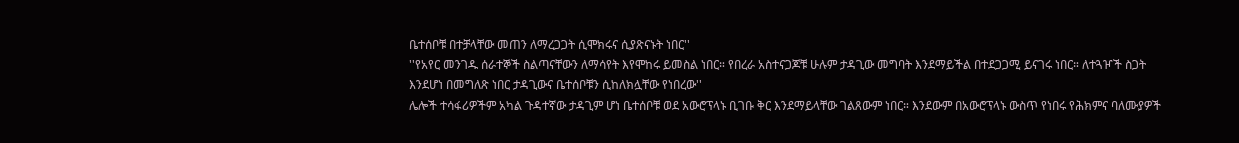ቤተሰቦቹ በተቻላቸው መጠን ለማረጋጋት ሲሞክሩና ሲያጽናኑት ነበር''
''የአየር መንገዱ ሰራተኞች ስልጣናቸውን ለማሳየት እየሞከሩ ይመስል ነበር። የበረራ አስተናጋጆቹ ሁሉም ታዳጊው መግባት እንደማይችል በተደጋጋሚ ይናገሩ ነበር። ለተጓዦች ስጋት እንደሆነ በመግለጽ ነበር ታዳጊውና ቤተሰቦቹን ሲከለክሏቸው የነበረው''
ሌሎች ተሳፋሪዎችም አካል ጉዳተኛው ታዳጊም ሆነ ቤተሰቦቹ ወደ አውሮፕላኑ ቢገቡ ቅር እንደማይላቸው ገልጸውም ነበር። እንደውም በአውሮፕላኑ ውስጥ የነበሩ የሕክምና ባለሙያዎች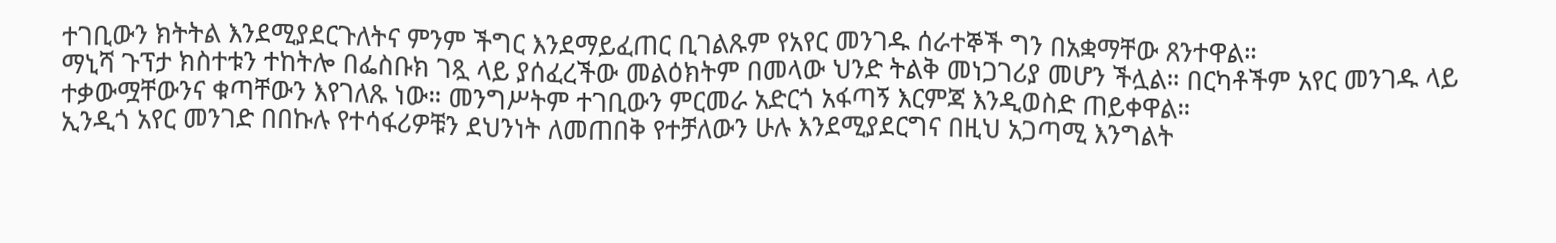ተገቢውን ክትትል እንደሚያደርጉለትና ምንም ችግር እንደማይፈጠር ቢገልጹም የአየር መንገዱ ሰራተኞች ግን በአቋማቸው ጸንተዋል።
ማኒሻ ጉፕታ ክስተቱን ተከትሎ በፌስቡክ ገጿ ላይ ያሰፈረችው መልዕክትም በመላው ህንድ ትልቅ መነጋገሪያ መሆን ችሏል። በርካቶችም አየር መንገዱ ላይ ተቃውሟቸውንና ቁጣቸውን እየገለጹ ነው። መንግሥትም ተገቢውን ምርመራ አድርጎ አፋጣኝ እርምጃ እንዲወስድ ጠይቀዋል።
ኢንዲጎ አየር መንገድ በበኩሉ የተሳፋሪዎቹን ደህንነት ለመጠበቅ የተቻለውን ሁሉ እንደሚያደርግና በዚህ አጋጣሚ እንግልት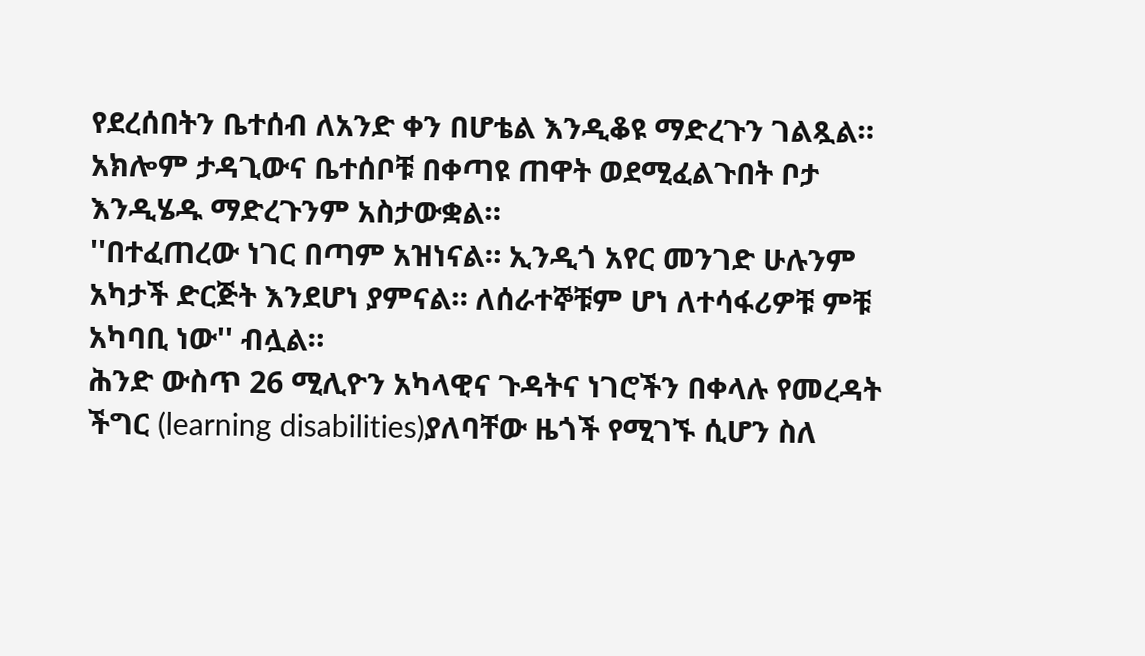የደረሰበትን ቤተሰብ ለአንድ ቀን በሆቴል እንዲቆዩ ማድረጉን ገልጿል። አክሎም ታዳጊውና ቤተሰቦቹ በቀጣዩ ጠዋት ወደሚፈልጉበት ቦታ እንዲሄዱ ማድረጉንም አስታውቋል።
''በተፈጠረው ነገር በጣም አዝነናል። ኢንዲጎ አየር መንገድ ሁሉንም አካታች ድርጅት እንደሆነ ያምናል። ለሰራተኞቹም ሆነ ለተሳፋሪዎቹ ምቹ አካባቢ ነው'' ብሏል።
ሕንድ ውስጥ 26 ሚሊዮን አካላዊና ጉዳትና ነገሮችን በቀላሉ የመረዳት ችግር (learning disabilities)ያለባቸው ዜጎች የሚገኙ ሲሆን ስለ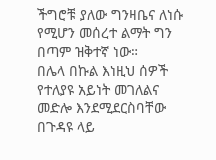ችግሮቹ ያለው ግንዛቤና ለነሱ የሚሆን መሰረተ ልማት ግን በጣም ዝቅተኛ ነው።
በሌላ በኩል እነዚህ ሰዎች የተለያዩ አይነት መገለልና መድሎ እንደሚደርስባቸው በጉዳዩ ላይ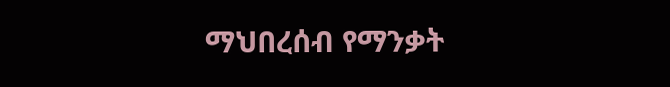ማህበረሰብ የማንቃት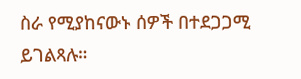ስራ የሚያከናውኑ ሰዎች በተደጋጋሚ ይገልጻሉ።